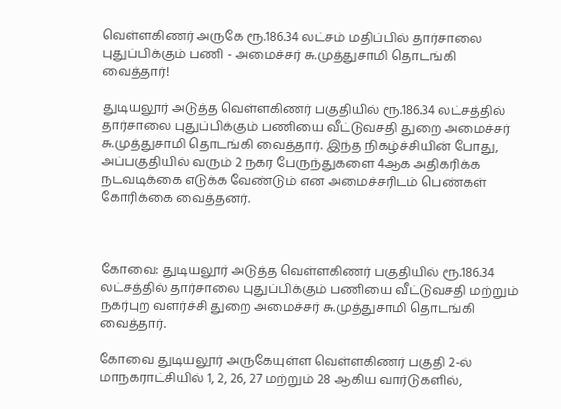வெள்ளகிணர் அருகே ரூ.186.34 லட்சம் மதிப்பில் தார்சாலை புதுப்பிக்கும் பணி - அமைச்சர் சு.முத்துசாமி தொடங்கி வைத்தார்!

துடியலூர் அடுத்த வெள்ளகிணர் பகுதியில் ரூ.186.34 லட்சத்தில் தார்சாலை புதுப்பிக்கும் பணியை வீட்டுவசதி துறை அமைச்சர் சு.முத்துசாமி தொடங்கி வைத்தார். இந்த நிகழ்ச்சியின் போது, அப்பகுதியில் வரும் 2 நகர பேருந்துகளை 4ஆக அதிகரிக்க நடவடிக்கை எடுக்க வேண்டும் என அமைச்சரிடம் பெண்கள் கோரிக்கை வைத்தனர்.



கோவை: துடியலூர் அடுத்த வெள்ளகிணர் பகுதியில் ரூ.186.34 லட்சத்தில் தார்சாலை புதுப்பிக்கும் பணியை வீட்டுவசதி மற்றும் நகர்புற வளர்ச்சி துறை அமைச்சர் சு.முத்துசாமி தொடங்கி வைத்தார்.

கோவை துடியலூர் அருகேயுள்ள வெள்ளகிணர் பகுதி 2-ல் மாநகராட்சியில் 1, 2, 26, 27 மற்றும் 28 ஆகிய வார்டுகளில்,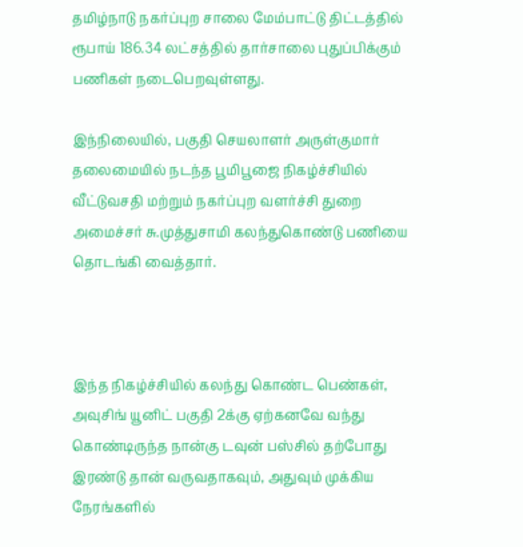தமிழ்நாடு நகர்ப்புற சாலை மேம்பாட்டு திட்டத்தில் ரூபாய் 186.34 லட்சத்தில் தார்சாலை புதுப்பிக்கும் பணிகள் நடைபெறவுள்ளது.

இந்நிலையில், பகுதி செயலாளர் அருள்குமார் தலைமையில் நடந்த பூமிபூஜை நிகழ்ச்சியில் வீட்டுவசதி மற்றும் நகர்ப்புற வளர்ச்சி துறை அமைச்சர் சு.முத்துசாமி கலந்துகொண்டு பணியை தொடங்கி வைத்தார்.



இந்த நிகழ்ச்சியில் கலந்து கொண்ட பெண்கள், அவுசிங் யூனிட் பகுதி 2க்கு ஏற்கனவே வந்து கொண்டிருந்த நான்கு டவுன் பஸ்சில் தற்போது இரண்டு தான் வருவதாகவும், அதுவும் முக்கிய நேரங்களில்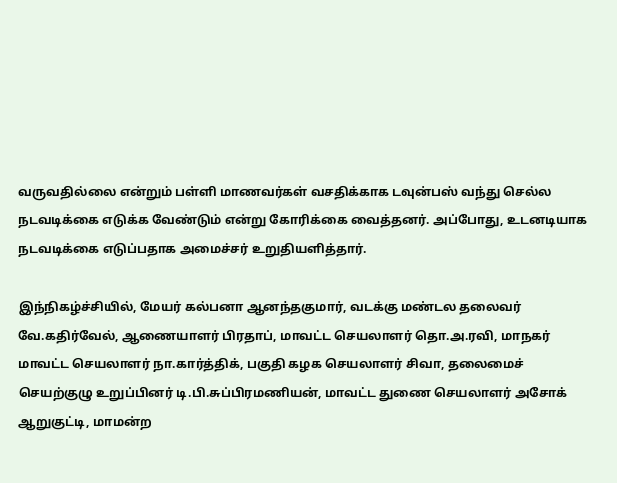வருவதில்லை என்றும் பள்ளி மாணவர்கள் வசதிக்காக டவுன்பஸ் வந்து செல்ல நடவடிக்கை எடுக்க வேண்டும் என்று கோரிக்கை வைத்தனர். அப்போது, உடனடியாக நடவடிக்கை எடுப்பதாக அமைச்சர் உறுதியளித்தார்.

இந்நிகழ்ச்சியில், மேயர் கல்பனா ஆனந்தகுமார், வடக்கு மண்டல தலைவர் வே.கதிர்வேல், ஆணையாளர் பிரதாப், மாவட்ட செயலாளர் தொ.அ.ரவி, மாநகர் மாவட்ட செயலாளர் நா.கார்த்திக், பகுதி கழக செயலாளர் சிவா, தலைமைச் செயற்குழு உறுப்பினர் டி.பி.சுப்பிரமணியன், மாவட்ட துணை செயலாளர் அசோக் ஆறுகுட்டி, மாமன்ற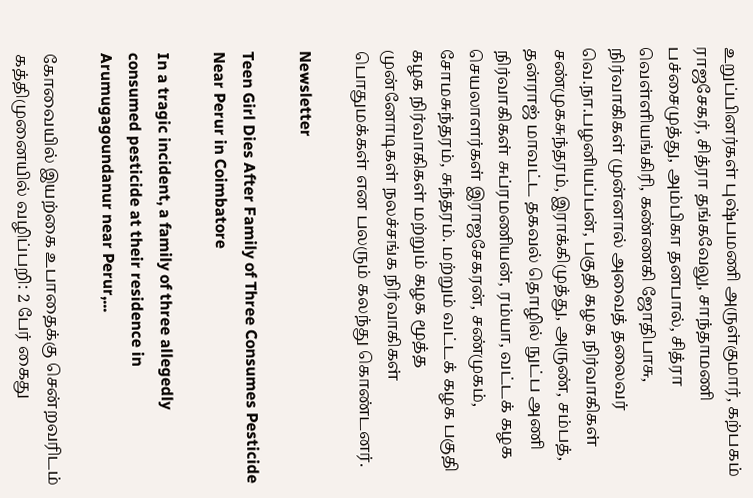உறுப்பினர்கள் புஷ்பமணி அருள்குமார், கற்பகம் ராஜசேகர், சித்ரா தங்கவேலு, சாந்தாமணி பச்சைமுத்து, அம்பிகா தனபால், சித்ரா வெள்ளியங்கிரி, கண்ணகி ஜோதிபாசு, நிர்வாகிகள் முன்னால் அவைத் தலைவர் வெ.நா.பழனியப்பன், பகுதி கழக நிர்வாகிகள் சண்முகசுந்தரம், இராக்கிமுத்து, அருண், சம்பத், தன்ராஜ் மாவட்ட தகவல் தொழில் நுட்ப அணி நிர்வாகிகள் சுப்ரமணியன், ரம்யா, வட்டக் கழக செயலாளர்கள் இராஜசேகரன், சண்முகம், சோமசுந்தரம், சுந்தரம். மற்றும் வட்டக் கழக பகுதி கழக நிர்வாகிகள் மற்றும் கழக மூத்த முன்னோடிகள் நலச்சங்க நிர்வாகிகள் பொதுமக்கள் என பலரும் கலந்து கொண்டனர்.

Newsletter

Teen Girl Dies After Family of Three Consumes Pesticide Near Perur in Coimbatore

In a tragic incident, a family of three allegedly consumed pesticide at their residence in Arumugagoundanur near Perur,...

கோவையில் இயற்கை உபாதைக்கு சென்றவரிடம் கத்திமுனையில் வழிப்பறி: 2 பேர் கைது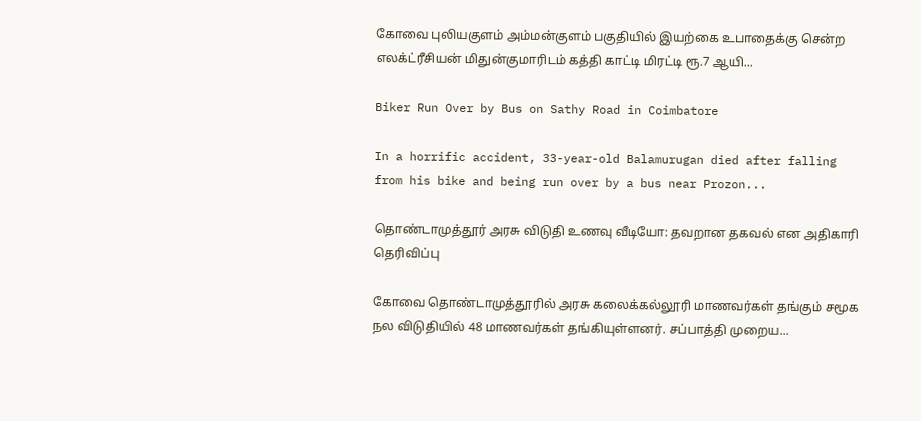கோவை புலியகுளம் அம்மன்குளம் பகுதியில் இயற்கை உபாதைக்கு சென்ற எலக்ட்ரீசியன் மிதுன்குமாரிடம் கத்தி காட்டி மிரட்டி ரூ.7 ஆயி...

Biker Run Over by Bus on Sathy Road in Coimbatore

In a horrific accident, 33-year-old Balamurugan died after falling from his bike and being run over by a bus near Prozon...

தொண்டாமுத்தூர் அரசு விடுதி உணவு வீடியோ: தவறான தகவல் என அதிகாரி தெரிவிப்பு

கோவை தொண்டாமுத்தூரில் அரசு கலைக்கல்லூரி மாணவர்கள் தங்கும் சமூக நல விடுதியில் 48 மாணவர்கள் தங்கியுள்ளனர். சப்பாத்தி முறைய...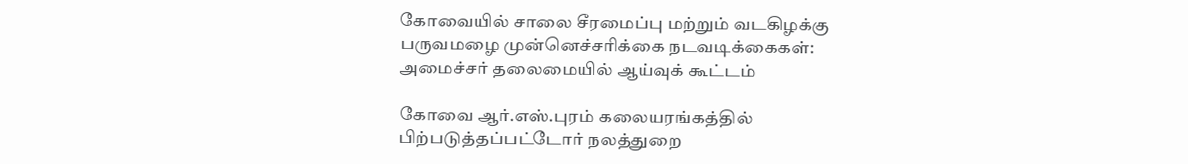கோவையில் சாலை சீரமைப்பு மற்றும் வடகிழக்கு பருவமழை முன்னெச்சரிக்கை நடவடிக்கைகள்: அமைச்சர் தலைமையில் ஆய்வுக் கூட்டம்

கோவை ஆர்.எஸ்.புரம் கலையரங்கத்தில் பிற்படுத்தப்பட்டோர் நலத்துறை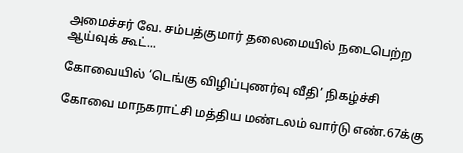அமைச்சர் வே. சம்பத்குமார் தலைமையில் நடைபெற்ற ஆய்வுக் கூட்...

கோவையில் ‘டெங்கு விழிப்புணர்வு வீதி’ நிகழ்ச்சி

கோவை மாநகராட்சி மத்திய மண்டலம் வார்டு எண்.67க்கு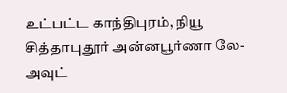உட்பட்ட காந்திபுரம், நியூ சித்தாபுதூர் அன்னபூர்ணா லே-அவுட்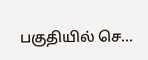பகுதியில் செ...